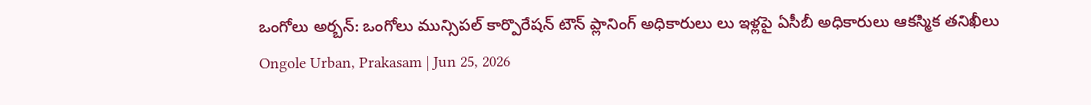ఒంగోలు అర్బన్: ఒంగోలు మున్సిపల్ కార్పొరేషన్ టౌన్ ప్లానింగ్ అధికారులు లు ఇళ్లపై ఏసీబీ అధికారులు ఆకస్మిక తనిఖీలు
Ongole Urban, Prakasam | Jun 25, 2026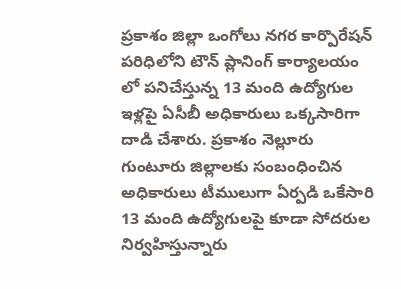ప్రకాశం జిల్లా ఒంగోలు నగర కార్పొరేషన్ పరిధిలోని టౌన్ ప్లానింగ్ కార్యాలయం లో పనిచేస్తున్న 13 మంది ఉద్యోగుల ఇళ్లపై ఏసీబీ అధికారులు ఒక్కసారిగా దాడి చేశారు. ప్రకాశం నెల్లూరు గుంటూరు జిల్లాలకు సంబంధించిన అధికారులు టీములుగా ఏర్పడి ఒకేసారి 13 మంది ఉద్యోగులపై కూడా సోదరుల నిర్వహిస్తున్నారు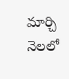మార్చి నెలలో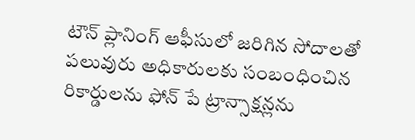టౌన్ ప్లానింగ్ ఆఫీసులో జరిగిన సోదాలతో పలువురు అధికారులకు సంబంధించిన రికార్డులను ఫోన్ పే ట్రాన్సాక్షన్లను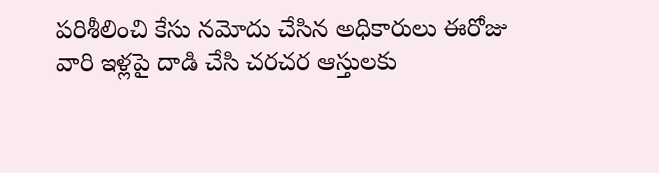పరిశీలించి కేసు నమోదు చేసిన అధికారులు ఈరోజు వారి ఇళ్లపై దాడి చేసి చరచర ఆస్తులకు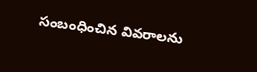సంబంధించిన వివరాలను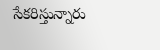సేకరిస్తున్నారు